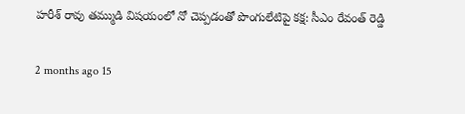హరీశ్ రావు తమ్ముడి విషయంలో నో చెప్పడంతో పొంగులేటిపై కక్ష: సీఎం రేవంత్ రెడ్డి

2 months ago 15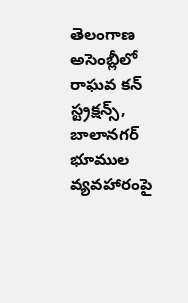తెలంగాణ అసెంబ్లీలో రాఘవ కన్ స్ట్రక్షన్స్, బాలానగర్ భూముల వ్యవహారంపై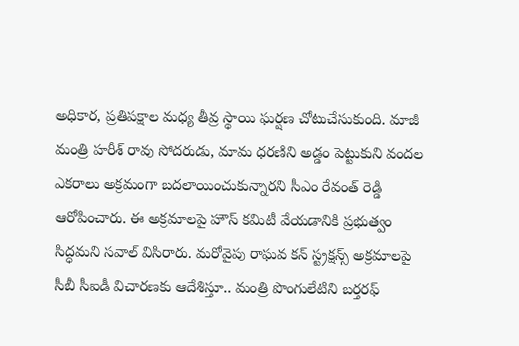అధికార, ప్రతిపక్షాల మధ్య తీవ్ర స్థాయి ఘర్షణ చోటుచేసుకుంది. మాజీ మంత్రి హరీశ్ రావు సోదరుడు, మామ ధరణిని అడ్డం పెట్టుకుని వందల ఎకరాలు అక్రమంగా బదలాయించుకున్నారని సీఎం రేవంత్ రెడ్డి ఆరోపించారు. ఈ అక్రమాలపై హౌస్ కమిటీ వేయడానికి ప్రభుత్వం సిద్ధమని సవాల్ విసిరారు. మరోవైపు రాఘవ కన్ స్ట్రక్షన్స్ అక్రమాలపై సీబీ సీఐడీ విచారణకు ఆదేశిస్తూ.. మంత్రి పొంగులేటిని బర్తరఫ్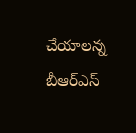చేయాలన్న బీఆర్ఎస్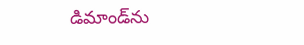డిమాండ్‌ను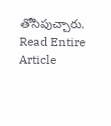తోసిపుచ్చారు.
Read Entire Article